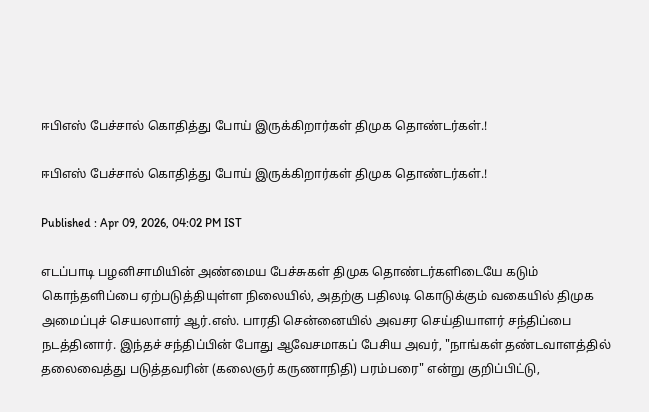ஈபிஎஸ் பேச்சால் கொதித்து போய் இருக்கிறார்கள் திமுக தொண்டர்கள்.!

ஈபிஎஸ் பேச்சால் கொதித்து போய் இருக்கிறார்கள் திமுக தொண்டர்கள்.!

Published : Apr 09, 2026, 04:02 PM IST

எடப்பாடி பழனிசாமியின் அண்மைய பேச்சுகள் திமுக தொண்டர்களிடையே கடும் கொந்தளிப்பை ஏற்படுத்தியுள்ள நிலையில், அதற்கு பதிலடி கொடுக்கும் வகையில் திமுக அமைப்புச் செயலாளர் ஆர்.எஸ். பாரதி சென்னையில் அவசர செய்தியாளர் சந்திப்பை நடத்தினார். இந்தச் சந்திப்பின் போது ஆவேசமாகப் பேசிய அவர், "நாங்கள் தண்டவாளத்தில் தலைவைத்து படுத்தவரின் (கலைஞர் கருணாநிதி) பரம்பரை" என்று குறிப்பிட்டு,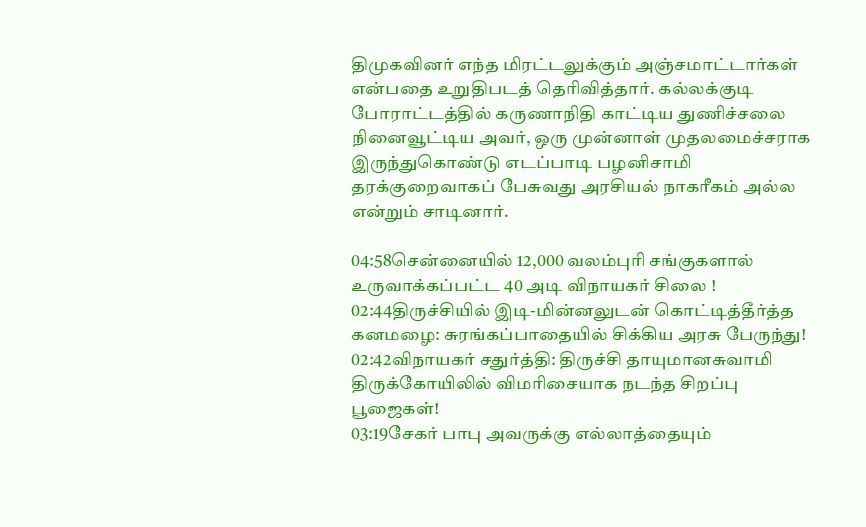திமுகவினர் எந்த மிரட்டலுக்கும் அஞ்சமாட்டார்கள் என்பதை உறுதிபடத் தெரிவித்தார். கல்லக்குடி போராட்டத்தில் கருணாநிதி காட்டிய துணிச்சலை நினைவூட்டிய அவர், ஒரு முன்னாள் முதலமைச்சராக இருந்துகொண்டு எடப்பாடி பழனிசாமி தரக்குறைவாகப் பேசுவது அரசியல் நாகரீகம் அல்ல என்றும் சாடினார்.

04:58சென்னையில் 12,000 வலம்புரி சங்குகளால் உருவாக்கப்பட்ட 40 அடி விநாயகர் சிலை !
02:44திருச்சியில் இடி-மின்னலுடன் கொட்டித்தீர்த்த கனமழை: சுரங்கப்பாதையில் சிக்கிய அரசு பேருந்து!
02:42விநாயகர் சதுர்த்தி: திருச்சி தாயுமானசுவாமி திருக்கோயிலில் விமரிசையாக நடந்த சிறப்பு பூஜைகள்!
03:19சேகர் பாபு அவருக்கு எல்லாத்தையும்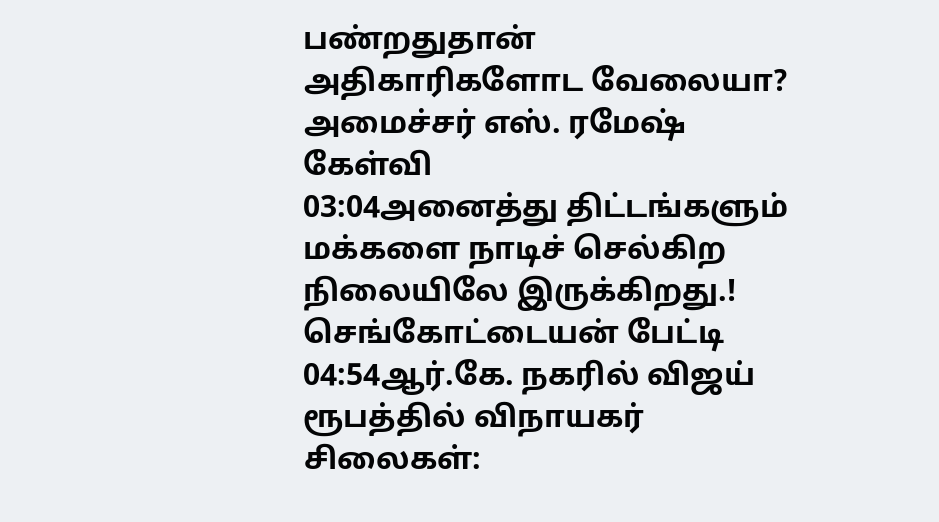பண்றதுதான் அதிகாரிகளோட வேலையா? அமைச்சர் எஸ். ரமேஷ் கேள்வி
03:04அனைத்து திட்டங்களும் மக்களை நாடிச் செல்கிற நிலையிலே இருக்கிறது.! செங்கோட்டையன் பேட்டி
04:54ஆர்.கே. நகரில் விஜய் ரூபத்தில் விநாயகர் சிலைகள்: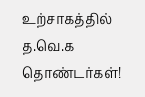உற்சாகத்தில் த.வெ.க தொண்டர்கள்!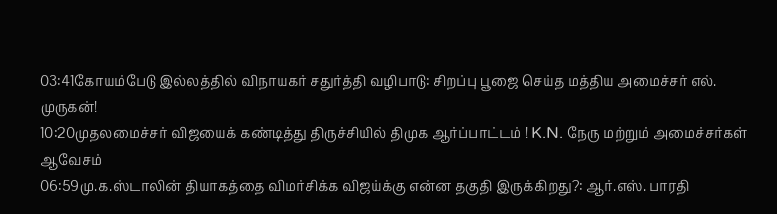03:41கோயம்பேடு இல்லத்தில் விநாயகர் சதுர்த்தி வழிபாடு: சிறப்பு பூஜை செய்த மத்திய அமைச்சர் எல். முருகன்!
10:20முதலமைச்சர் விஜயைக் கண்டித்து திருச்சியில் திமுக ஆர்ப்பாட்டம் ! K.N. நேரு மற்றும் அமைச்சர்கள் ஆவேசம்
06:59மு.க.ஸ்டாலின் தியாகத்தை விமர்சிக்க விஜய்க்கு என்ன தகுதி இருக்கிறது?: ஆர்.எஸ். பாரதி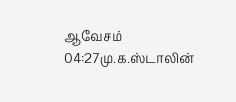ஆவேசம்
04:27மு.க.ஸ்டாலின்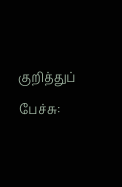குறித்துப் பேச்சு: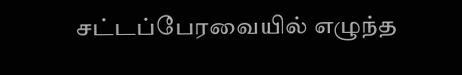சட்டப்பேரவையில் எழுந்த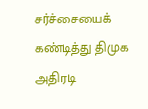சர்ச்சையைக் கண்டித்து திமுக அதிரடி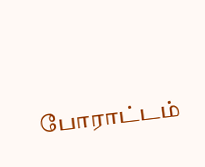போராட்டம்